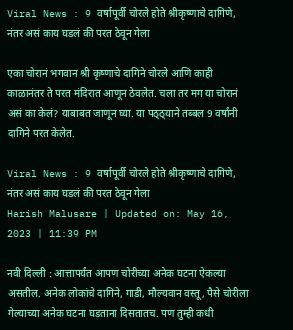Viral News : 9 वर्षापूर्वी चोरले होते श्रीकृष्णाचे दागिणे, नंतर असं काय घडलं की परत ठेवून गेला

एका चोरानं भगवान श्री कृष्णाचे दागिने चोरले आणि काही काळानंतर ते परत मंदिरात आणून ठेवलेत. चला तर मग या चोरानं असं का केलं? याबाबत जाणून घ्या. या पठ्ठ्याने तब्बल 9 वर्षांनी दागिने परत केलेत.

Viral News : 9 वर्षापूर्वी चोरले होते श्रीकृष्णाचे दागिणे, नंतर असं काय घडलं की परत ठेवून गेला
Harish Malusare | Updated on: May 16, 2023 | 11:39 PM

नवी दिल्ली : आत्तापर्यंत आपण चोरीच्या अनेक घटना ऐकल्या असतील. अनेक लोकांचे दागिने, गाडी, मौल्यवान वस्तू, पैसे चोरीला गेल्याच्या अनेक घटना घडताना दिसतातच. पण तुम्ही कधी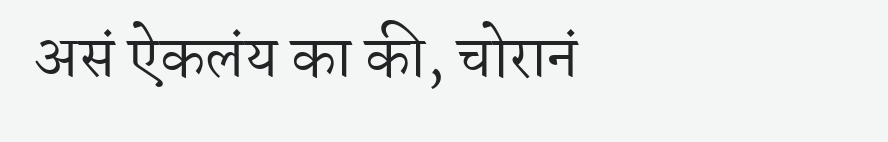असं ऐकलंय का की, चोरानं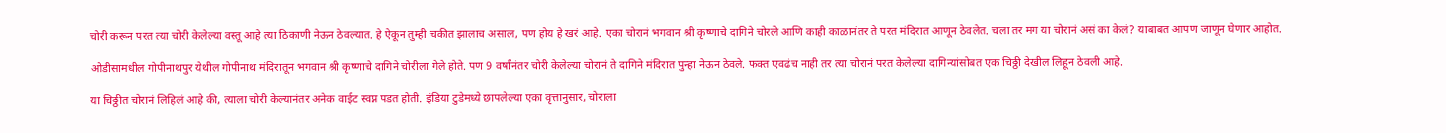चोरी करून परत त्या चोरी केलेल्या वस्तू आहे त्या ठिकाणी नेऊन ठेवल्यात. हे ऐकून तुम्ही चकीत झालाच असाल, पण होय हे खरं आहे. एका चोरानं भगवान श्री कृष्णाचे दागिने चोरले आणि काही काळानंतर ते परत मंदिरात आणून ठेवलेत. चला तर मग या चोरानं असं का केलं? याबाबत आपण जाणून घेणार आहोत.

ओडीसामधील गोपीनाथपुर येथील गोपीनाथ मंदिरातून भगवान श्री कृष्णाचे दागिने चोरीला गेले होते. पण 9 वर्षांनंतर चोरी केलेल्या चोरानं ते दागिने मंदिरात पुन्हा नेऊन ठेवले. फक्त एवढंच नाही तर त्या चोरानं परत केलेल्या दागिन्यांसोबत एक चिठ्ठी देखील लिहून ठेवली आहे.

या चिठ्ठीत चोरानं लिहिलं आहे की, त्याला चोरी केल्यानंतर अनेक वाईट स्वप्न पडत होती. इंडिया टुडेमध्ये छापलेल्या एका वृत्तानुसार, चोराला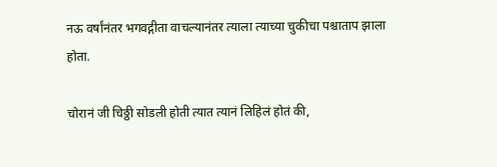नऊ वर्षांनंतर भगवद्गीता वाचल्यानंतर त्याला त्याच्या चुकीचा पश्चाताप झाला होता.

चोरानं जी चिठ्ठी सोडली होती त्यात त्यानं लिहिलं होतं की,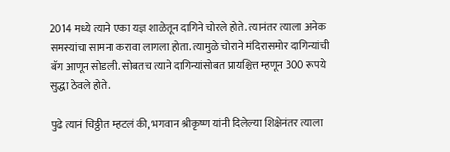2014 मध्ये त्याने एका यज्ञ शाळेतून दागिने चोरले होते. त्यानंतर त्याला अनेक समस्यांचा सामना करावा लागला होता. त्यामुळे चोराने मंदिरासमोर दागिन्यांची बॅग आणून सोडली. सोबतच त्याने दागिन्यांसोबत प्रायश्चित्त म्हणून 300 रूपये सुद्धा ठेवले होते.

पुढे त्यानं चिठ्ठीत म्हटलं की, भगवान श्रीकृष्ण यांनी दिलेल्या शिक्षेनंतर त्याला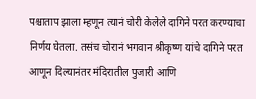पश्चाताप झाला म्हणून त्यानं चोरी केलेले दागिने परत करण्याचा निर्णय घेतला. तसंच चोरानं भगवान श्रीकृष्ण यांचे दागिने परत आणून दिल्यानंतर मंदिरातील पुजारी आणि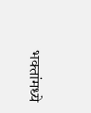भक्तांमध्ये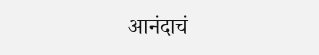आनंदाचं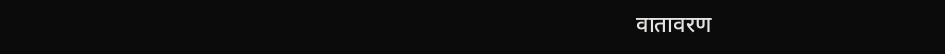वातावरण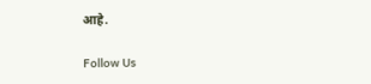आहे.

Follow Us